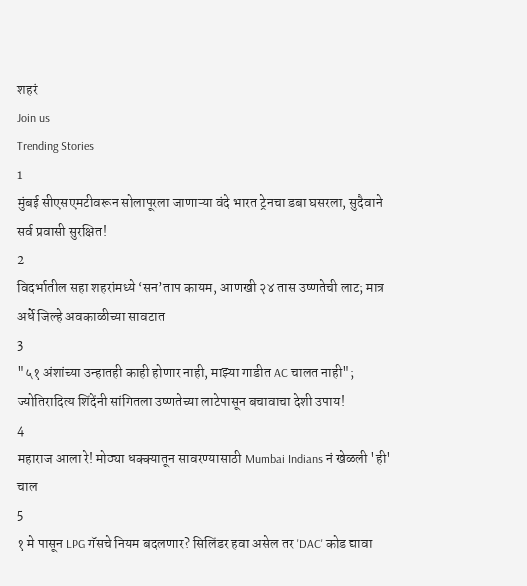शहरं
Join us
Trending Stories
1
मुंबई सीएसएमटीवरून सोलापूरला जाणाऱ्या वंदे भारत ट्रेनचा डबा घसरला, सुदैवाने सर्व प्रवासी सुरक्षित!
2
विदर्भातील सहा शहरांमध्ये ‘सन’ताप कायम, आणखी २४ तास उष्णतेची लाट; मात्र अर्धे जिल्हे अवकाळीच्या सावटात
3
"५१ अंशांच्या उन्हातही काही होणार नाही, माझ्या गाडीत AC चालत नाही"; ज्योतिरादित्य शिंदेंनी सांगितला उष्णतेच्या लाटेपासून बचावाचा देशी उपाय!
4
महाराज आला रे! मोठ्या धक्क्यातून सावरण्यासाठी Mumbai Indians नं खेळली 'ही' चाल
5
१ मे पासून LPG गॅसचे नियम बदलणार? सिलिंडर हवा असेल तर 'DAC' कोड द्यावा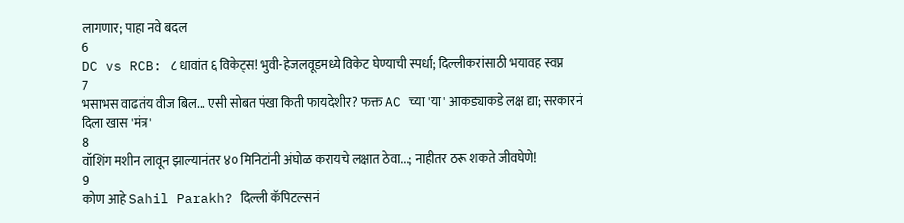लागणार; पाहा नवे बदल
6
DC vs RCB: ८ धावांत ६ विकेट्स! भुवी-हेजलवूडमध्ये विकेट घेण्याची स्पर्धा; दिल्लीकरांसाठी भयावह स्वप्न
7
भसाभस वाढतंय वीज बिल... एसी सोबत पंखा किती फायदेशीर? फक्त AC च्या 'या' आकड्याकडे लक्ष द्या; सरकारनं दिला खास 'मंत्र'
8
वॉशिंग मशीन लावून झाल्यानंतर ४० मिनिटांनी अंघोळ करायचे लक्षात ठेवा...; नाहीतर ठरू शकते जीवघेणे!
9
कोण आहे Sahil Parakh? दिल्ली कॅपिटल्सनं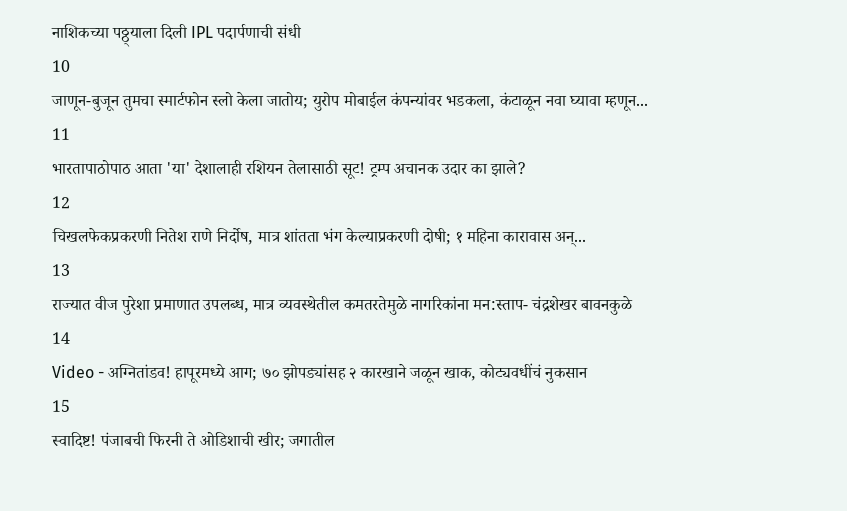नाशिकच्या पठ्ठ्याला दिली IPL पदार्पणाची संधी
10
जाणून-बुजून तुमचा स्मार्टफोन स्लो केला जातोय; युरोप मोबाईल कंपन्यांवर भडकला, कंटाळून नवा घ्यावा म्हणून...
11
भारतापाठोपाठ आता 'या' देशालाही रशियन तेलासाठी सूट! ट्रम्प अचानक उदार का झाले?
12
चिखलफेकप्रकरणी नितेश राणे निर्दोष, मात्र शांतता भंग केल्याप्रकरणी दोषी; १ महिना कारावास अन्...
13
राज्यात वीज पुरेशा प्रमाणात उपलब्ध, मात्र व्यवस्थेतील कमतरतेमुळे नागरिकांना मन:स्ताप- चंद्रशेखर बावनकुळे
14
Video - अग्नितांडव! हापूरमध्ये आग; ७० झोपड्यांसह २ कारखाने जळून खाक, कोट्यवधींचं नुकसान
15
स्वादिष्ट! पंजाबची फिरनी ते ओडिशाची खीर; जगातील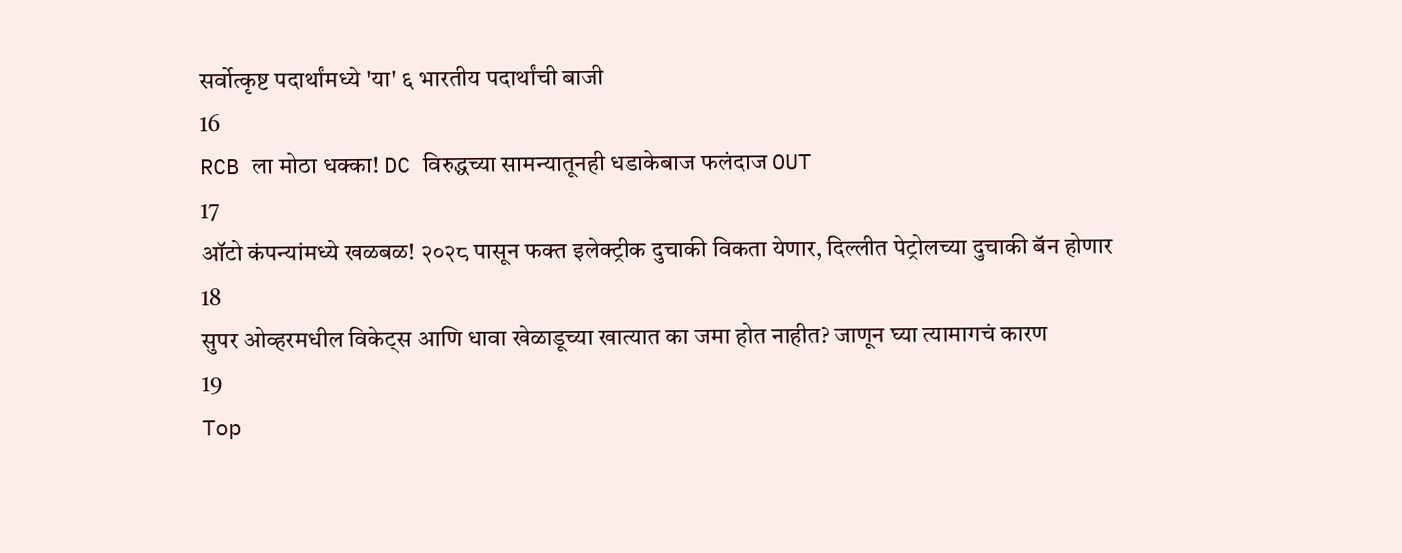सर्वोत्कृष्ट पदार्थांमध्ये 'या' ६ भारतीय पदार्थांची बाजी
16
RCB ला मोठा धक्का! DC विरुद्धच्या सामन्यातूनही धडाकेबाज फलंदाज OUT
17
ऑटो कंपन्यांमध्ये खळबळ! २०२८ पासून फक्त इलेक्ट्रीक दुचाकी विकता येणार, दिल्लीत पेट्रोलच्या दुचाकी बॅन होणार
18
सुपर ओव्हरमधील विकेट्स आणि धावा खेळाडूच्या खात्यात का जमा होत नाहीत? जाणून घ्या त्यामागचं कारण
19
Top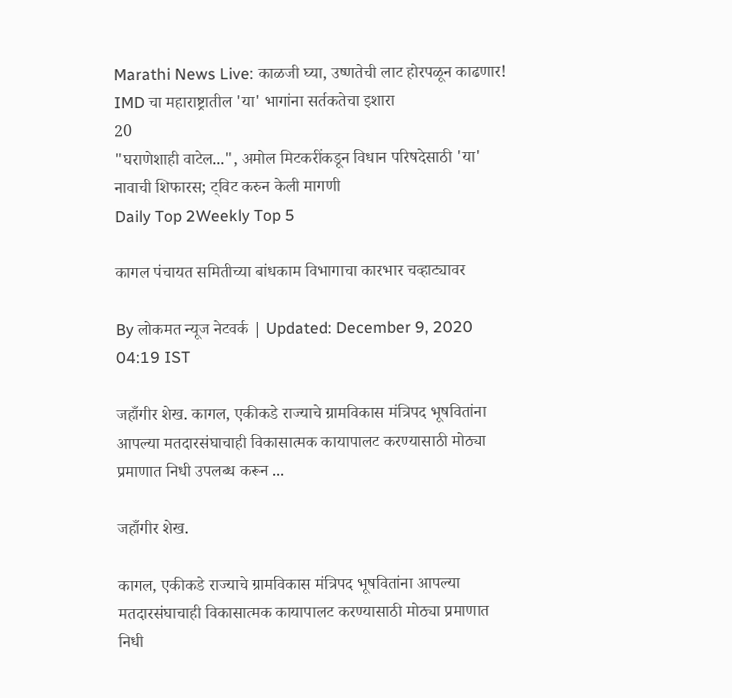Marathi News Live: काळजी घ्या, उष्णतेची लाट होरपळून काढणार! IMD चा महाराष्ट्रातील 'या' भागांना सर्तकतेचा इशारा
20
"घराणेशाही वाटेल...", अमोल मिटकरींकडून विधान परिषदेसाठी 'या' नावाची शिफारस; ट्विट करुन केली मागणी
Daily Top 2Weekly Top 5

कागल पंचायत समितीच्या बांधकाम विभागाचा कारभार चव्हाट्यावर

By लोकमत न्यूज नेटवर्क | Updated: December 9, 2020 04:19 IST

जहाँगीर शेख. कागल, एकीकडे राज्याचे ग्रामविकास मंत्रिपद भूषवितांना आपल्या मतदारसंघाचाही विकासात्मक कायापालट करण्यासाठी मोठ्या प्रमाणात निधी उपलब्ध करून ...

जहाँगीर शेख.

कागल, एकीकडे राज्याचे ग्रामविकास मंत्रिपद भूषवितांना आपल्या मतदारसंघाचाही विकासात्मक कायापालट करण्यासाठी मोठ्या प्रमाणात निधी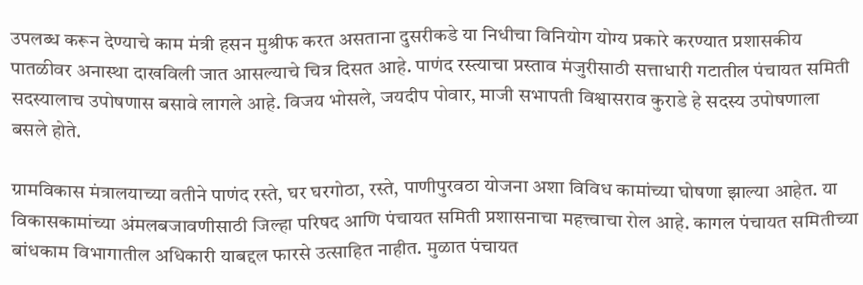उपलब्ध करून देण्याचे काम मंत्री हसन मुश्रीफ करत असताना दुसरीकडे या निधीचा विनियोग योग्य प्रकारे करण्यात प्रशासकीय पातळीवर अनास्था दाखविली जात आसल्याचे चित्र दिसत आहे. पाणंद रस्त्याचा प्रस्ताव मंजुरीसाठी सत्ताधारी गटातील पंचायत समिती सदस्यालाच उपोषणास बसावे लागले आहे. विजय भोसले, जयदीप पोवार, माजी सभापती विश्वासराव कुराडे हे सदस्य उपोषणाला बसले होते.

ग्रामविकास मंत्रालयाच्या वतीने पाणंद रस्ते, घर घरगोठा, रस्ते, पाणीपुरवठा योजना अशा विविध कामांच्या घोषणा झाल्या आहेत. या विकासकामांच्या अंमलबजावणीसाठी जिल्हा परिषद आणि पंचायत समिती प्रशासनाचा महत्त्वाचा रोल आहे. कागल पंचायत समितीच्या बांधकाम विभागातील अधिकारी याबद्दल फारसे उत्साहित नाहीत. मुळात पंचायत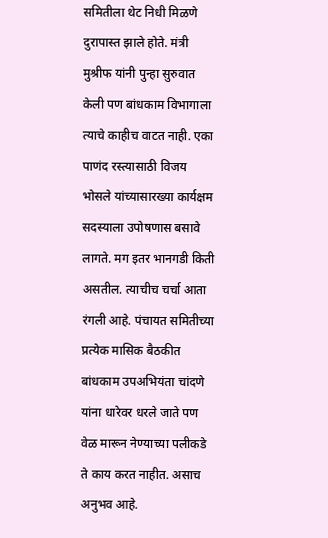समितीला थेट निधी मिळणे दुरापास्त झाले होते. मंत्री मुश्रीफ यांनी पुन्हा सुरुवात केली पण बांधकाम विभागाला त्याचे काहीच वाटत नाही. एका पाणंद रस्त्यासाठी विजय भोसले यांच्यासारख्या कार्यक्षम सदस्याला उपोषणास बसावे लागते. मग इतर भानगडी किती असतील. त्याचीच चर्चा आता रंगली आहे. पंचायत समितीच्या प्रत्येक मासिक बैठकीत बांधकाम उपअभियंता चांदणे यांना धारेवर धरले जाते पण वेळ मारून नेण्याच्या पलीकडे ते काय करत नाहीत. असाच अनुभव आहे.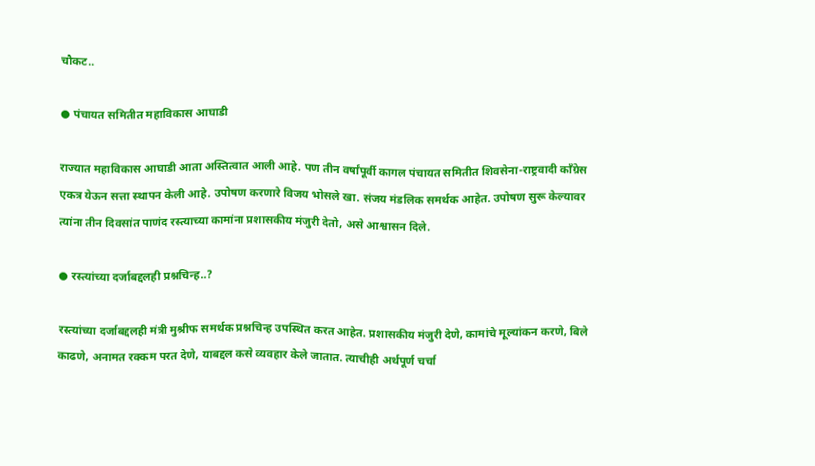चौकट..

● पंचायत समितीत महाविकास आघाडी

राज्यात महाविकास आघाडी आता अस्तित्वात आली आहे. पण तीन वर्षांपूर्वी कागल पंचायत समितीत शिवसेना-राष्ट्रवादी काँग्रेस एकत्र येऊन सत्ता स्थापन केली आहे. उपोषण करणारे विजय भोसले खा. संजय मंडलिक समर्थक आहेत. उपोषण सुरू केल्यावर त्यांना तीन दिवसांत पाणंद रस्त्याच्या कामांना प्रशासकीय मंजुरी देतो, असे आश्वासन दिले.

● रस्त्यांच्या दर्जाबद्दलही प्रश्नचिन्ह..?

रस्त्यांच्या दर्जाबद्दलही मंत्री मुश्रीफ समर्थक प्रश्नचिन्ह उपस्थित करत आहेत. प्रशासकीय मंजुरी देणे, कामांचे मूल्यांकन करणे, बिले काढणे, अनामत रक्कम परत देणे, याबद्दल कसे व्यवहार केले जातात. त्याचीही अर्थपूर्ण चर्चा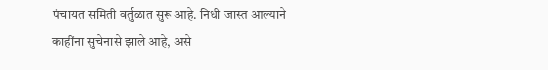पंचायत समिती वर्तुळात सुरू आहे. निधी जास्त आल्याने काहींना सुचेनासे झाले आहे, असे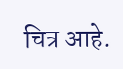चित्र आहे.